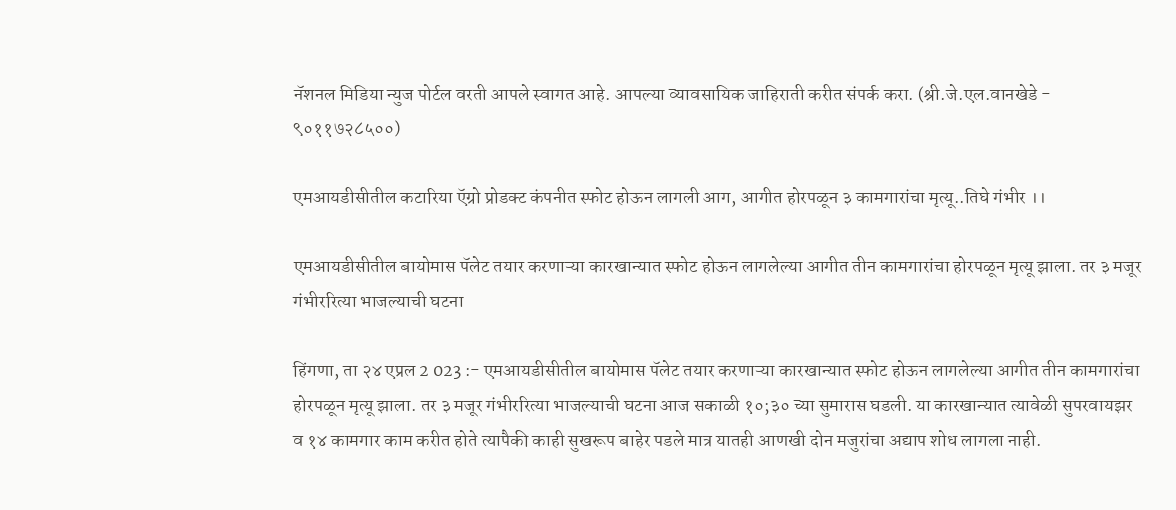नॅशनल मिडिया न्युज पोर्टल वरती आपले स्वागत आहे. आपल्या व्यावसायिक जाहिराती करीत संपर्क करा. (श्री.जे.एल.वानखेडे - ९०११७२८५००)

एमआयडीसीतील कटारिया ऍग्रो प्रोडक्ट कंपनीत स्फोट होऊन लागली आग, आगीत होरपळून ३ कामगारांचा मृत्यू..तिघे गंभीर ।।

एमआयडीसीतील बायोमास पॅलेट तयार करणाऱ्या कारखान्यात स्फोट होऊन लागलेल्या आगीत तीन कामगारांचा होरपळून मृत्यू झाला. तर ३ मजूर गंभीररित्या भाजल्याची घटना

हिंगणा, ता २४ एप्रल 2 023 :- एमआयडीसीतील बायोमास पॅलेट तयार करणाऱ्या कारखान्यात स्फोट होऊन लागलेल्या आगीत तीन कामगारांचा होरपळून मृत्यू झाला. तर ३ मजूर गंभीररित्या भाजल्याची घटना आज सकाळी १०;३० च्या सुमारास घडली. या कारखान्यात त्यावेळी सुपरवायझर व १४ कामगार काम करीत होते त्यापैकी काही सुखरूप बाहेर पडले मात्र यातही आणखी दोन मजुरांचा अद्याप शोध लागला नाही.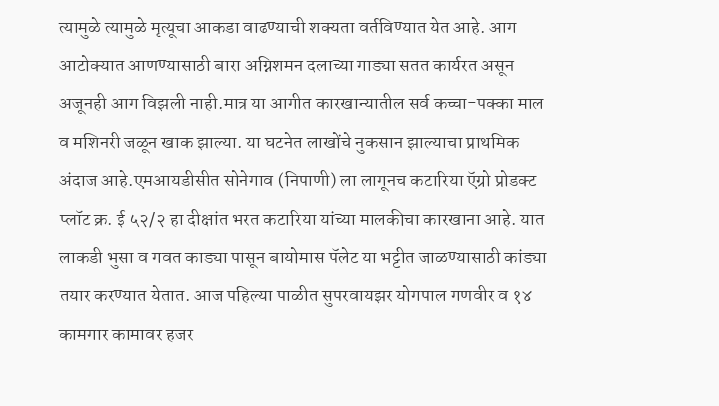त्यामुळे त्यामुळे मृत्यूचा आकडा वाढण्याची शक्यता वर्तविण्यात येत आहे. आग आटोक्यात आणण्यासाठी बारा अग्निशमन दलाच्या गाड्या सतत कार्यरत असून अजूनही आग विझली नाही.मात्र या आगीत कारखान्यातील सर्व कच्चा-पक्का माल व मशिनरी जळून खाक झाल्या. या घटनेत लाखोंचे नुकसान झाल्याचा प्राथमिक अंदाज आहे.एमआयडीसीत सोनेगाव (निपाणी) ला लागूनच कटारिया ऍग्रो प्रोडक्ट प्लॉट क्र. ई ५२/२ हा दीक्षांत भरत कटारिया यांच्या मालकीचा कारखाना आहे. यात लाकडी भुसा व गवत काड्या पासून बायोमास पॅलेट या भट्टीत जाळण्यासाठी कांड्या तयार करण्यात येतात. आज पहिल्या पाळीत सुपरवायझर योगपाल गणवीर व १४ कामगार कामावर हजर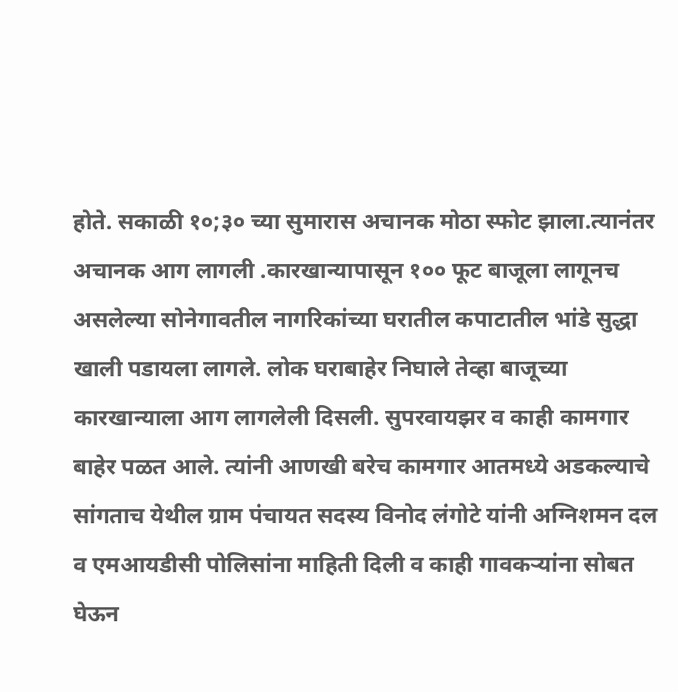होते. सकाळी १०;३० च्या सुमारास अचानक मोठा स्फोट झाला.त्यानंतर अचानक आग लागली .कारखान्यापासून १०० फूट बाजूला लागूनच असलेल्या सोनेगावतील नागरिकांच्या घरातील कपाटातील भांडे सुद्धा खाली पडायला लागले. लोक घराबाहेर निघाले तेव्हा बाजूच्या कारखान्याला आग लागलेली दिसली. सुपरवायझर व काही कामगार बाहेर पळत आले. त्यांनी आणखी बरेच कामगार आतमध्ये अडकल्याचे सांगताच येथील ग्राम पंचायत सदस्य विनोद लंगोटे यांनी अग्निशमन दल व एमआयडीसी पोलिसांना माहिती दिली व काही गावकऱ्यांना सोबत घेऊन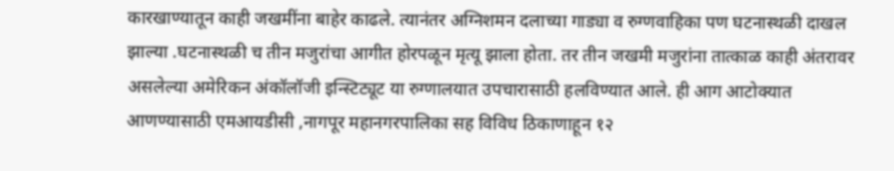कारखाण्यातून काही जखमींना बाहेर काढले. त्यानंतर अग्निशमन दलाच्या गाड्या व रुग्णवाहिका पण घटनास्थळी दाखल झाल्या .घटनास्थळी च तीन मजुरांचा आगीत होरपळून मृत्यू झाला होता. तर तीन जखमी मजुरांना तात्काळ काही अंतरावर असलेल्या अमेरिकन अंकॉलॉजी इन्स्टिट्यूट या रुग्णालयात उपचारासाठी हलविण्यात आले. ही आग आटोक्यात आणण्यासाठी एमआयडीसी ,नागपूर महानगरपालिका सह विविध ठिकाणाहून १२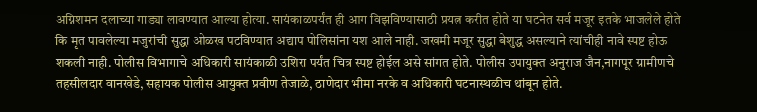अग्निशमन दलाच्या गाड्या लावण्यात आल्या होत्या. सायंकाळपर्यंत ही आग विझविण्यासाठी प्रयत्न करीत होते या घटनेत सर्व मजूर इतके भाजलेले होते कि मृत पावलेल्या मजुरांची सुद्धा ओळख पटविण्यात अद्याप पोलिसांना यश आले नाही. जखमी मजूर सुद्धा बेशुद्ध असल्याने त्यांचीही नावे स्पष्ट होऊ शकली नाही. पोलीस विभागाचे अधिकारी सायंकाळी उशिरा पर्यंत चित्र स्पष्ट होईल असे सांगत होते. पोलीस उपायुक्त अनुराज जैन,नागपूर ग्रामीणचे तहसीलदार वानखेडे, सहायक पोलीस आयुक्त प्रवीण तेजाळे, ठाणेदार भीमा नरके व अधिकारी घटनास्थळीच थांबून होते.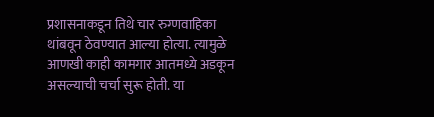प्रशासनाकडून तिथे चार रुग्णवाहिका थांबवून ठेवण्यात आल्या होत्या. त्यामुळे आणखी काही कामगार आतमध्ये अडकून असल्याची चर्चा सुरू होती. या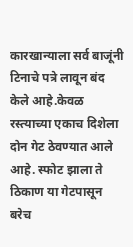कारखान्याला सर्व बाजूंनी टिनाचे पत्रे लावून बंद केले आहे.केवळ रस्त्याच्या एकाच दिशेला दोन गेट ठेवण्यात आले आहे. स्फोट झाला ते ठिकाण या गेटपासून बरेच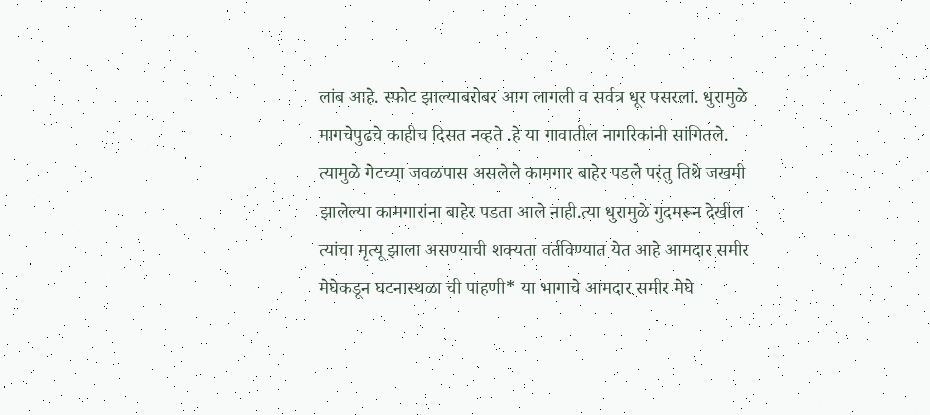लांब आहे. स्फोट झाल्याबरोबर आग लागली व सर्वत्र धूर पसरला. धुरामुळे मागचेपुढचे काहीच दिसत नव्हते .हे या गावातील नागरिकांनी सांगितले. त्यामुळे गेटच्या जवळपास असलेले कामगार बाहेर पडले परंतु तिथे जखमी झालेल्या कामगारांना बाहेर पडता आले नाही.त्या धुरामुळे गुदमरून देखील त्यांचा मृत्यू झाला असण्याची शक्यता वर्तविण्यात येत आहे आमदार समीर मेघेकडून घटनास्थळा ची पाहणी* या भागाचे आमदार समीर मेघे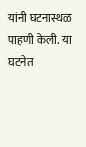यांनी घटनास्थळ पाहणी केली. या घटनेत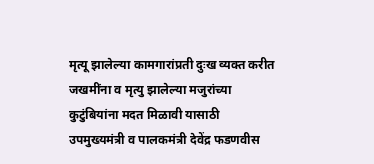मृत्यू झालेल्या कामगारांप्रती दुःख व्यक्त करीत जखमींना व मृत्यु झालेल्या मजुरांच्या कुटुंबियांना मदत मिळावी यासाठी उपमुख्यमंत्री व पालकमंत्री देवेंद्र फडणवीस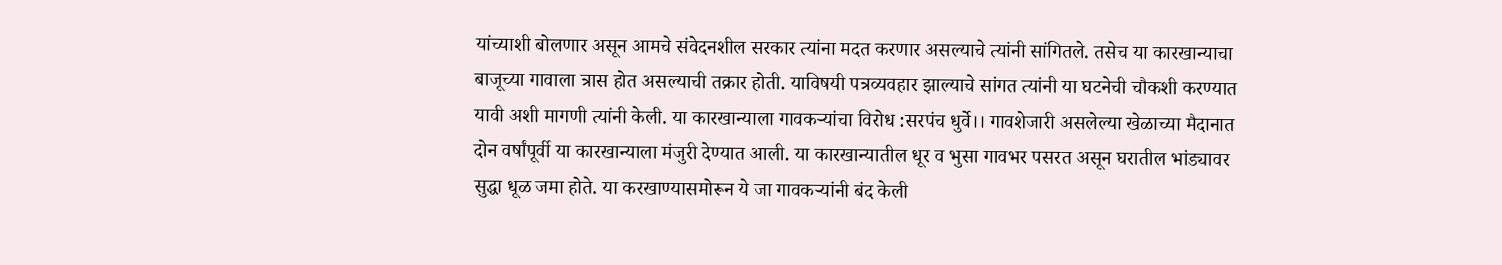यांच्याशी बोलणार असून आमचे संवेदनशील सरकार त्यांना मदत करणार असल्याचे त्यांनी सांगितले. तसेच या कारखान्याचा बाजूच्या गावाला त्रास होत असल्याची तक्रार होती. याविषयी पत्रव्यवहार झाल्याचे सांगत त्यांनी या घटनेची चौकशी करण्यात यावी अशी मागणी त्यांनी केली. या कारखान्याला गावकऱ्यांचा विरोध :सरपंच धुर्वे।। गावशेजारी असलेल्या खेळाच्या मैदानात दोन वर्षांपूर्वी या कारखान्याला मंजुरी देण्यात आली. या कारखान्यातील धूर व भुसा गावभर पसरत असून घरातील भांड्यावर सुद्धा धूळ जमा होते. या करखाण्यासमोरून ये जा गावकऱ्यांनी बंद केली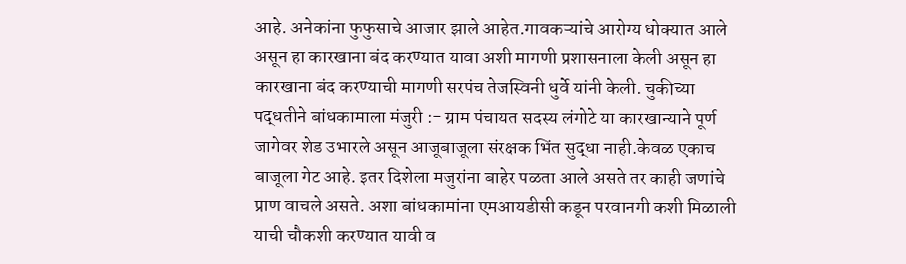आहे. अनेकांना फुफुसाचे आजार झाले आहेत.गावकऱ्यांचे आरोग्य धोक्यात आले असून हा कारखाना बंद करण्यात यावा अशी मागणी प्रशासनाला केली असून हा कारखाना बंद करण्याची मागणी सरपंच तेजस्विनी धुर्वे यांनी केली. चुकीच्या पद्धतीने बांधकामाला मंजुरी :- ग्राम पंचायत सदस्य लंगोटे या कारखान्याने पूर्ण जागेवर शेड उभारले असून आजूबाजूला संरक्षक भिंत सुद्धा नाही.केवळ एकाच बाजूला गेट आहे. इतर दिशेला मजुरांना बाहेर पळता आले असते तर काही जणांचे प्राण वाचले असते. अशा बांधकामांना एमआयडीसी कडून परवानगी कशी मिळाली याची चौकशी करण्यात यावी व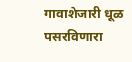गावाशेजारी धूळ पसरविणारा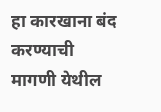हा कारखाना बंद करण्याची मागणी येथील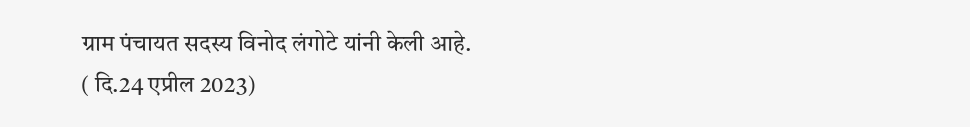ग्राम पंचायत सदस्य विनोद लंगोटे यांनी केली आहे. ( दि.24 एप्रील 2023)